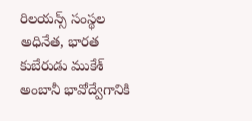రిలయన్స్ సంస్థల అధినేత, భారత కుబేరుడు ముకేశ్ అంబానీ భావోద్వేగానికి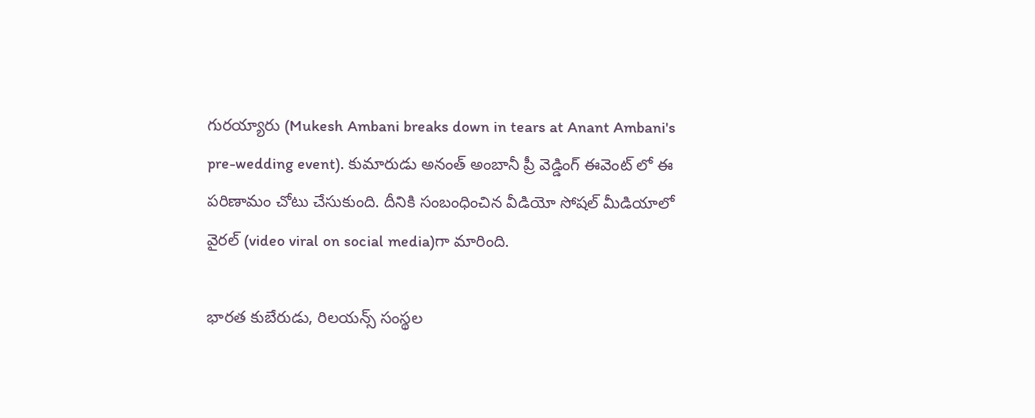గురయ్యారు (Mukesh Ambani breaks down in tears at Anant Ambani's pre-wedding event). కుమారుడు అనంత్ అంబానీ ప్రీ వెడ్డింగ్ ఈవెంట్ లో ఈ పరిణామం చోటు చేసుకుంది. దీనికి సంబంధించిన వీడియో సోషల్ మీడియాలో వైరల్ (video viral on social media)గా మారింది.

భారత కుబేరుడు, రిలయన్స్ సంస్థల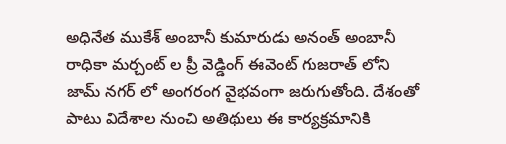అధినేత ముకేశ్ అంబానీ కుమారుడు అనంత్ అంబానీ రాధికా మర్చంట్ ల ప్రీ వెడ్డింగ్ ఈవెంట్ గుజరాత్ లోని జామ్ నగర్ లో అంగరంగ వైభవంగా జరుగుతోంది. దేశంతో పాటు విదేశాల నుంచి అతిథులు ఈ కార్యక్రమానికి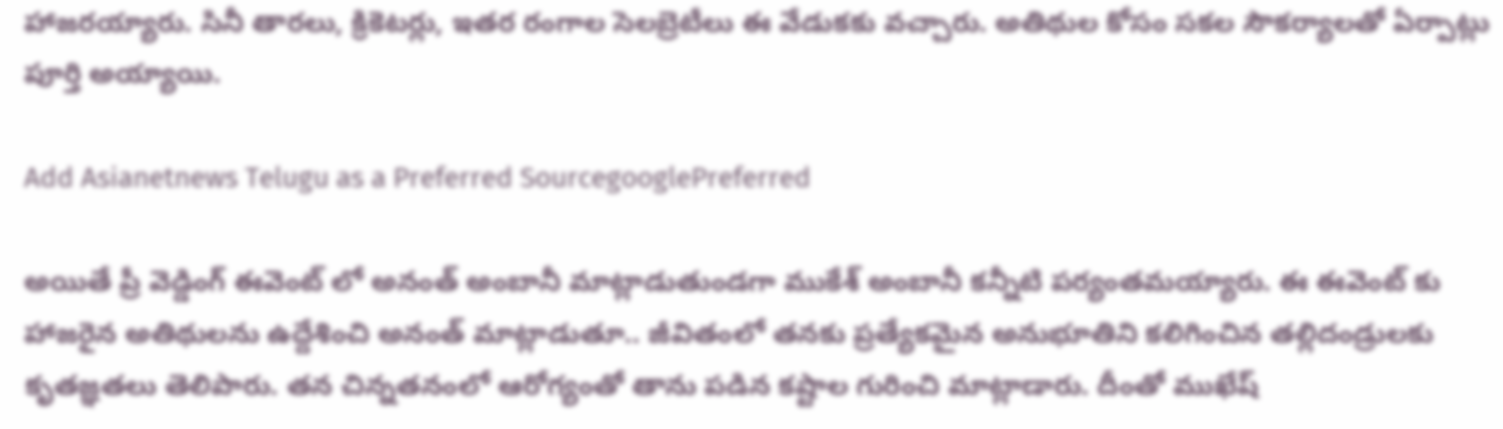హాజరయ్యారు. సినీ తారలు, క్రికెటర్లు, ఇతర రంగాల సెలబ్రెటీలు ఈ వేడుకకు వచ్చారు. అతిథుల కోసం సకల సౌకర్యాలతో ఏర్పాట్లు పూర్తి అయ్యాయి.

Add Asianetnews Telugu as a Preferred SourcegooglePreferred

అయితే ప్రీ వెడ్డింగ్ ఈవెంట్ లో అనంత్ అంబానీ మాట్లాడుతుండగా ముకేశ్ అంబానీ కన్నీటి పర్యంతమయ్యారు. ఈ ఈవెంట్ కు హాజరైన అతిథులను ఉద్దేశించి అనంత్ మాట్లాడుతూ.. జీవితంలో తనకు ప్రత్యేకమైన అనుభూతిని కలిగించిన తల్లిదండ్రులకు కృతజ్ఞతలు తెలిపారు. తన చిన్నతనంలో ఆరోగ్యంతో తాను పడిన కష్టాల గురించి మాట్లాడారు. దీంతో ముఖేష్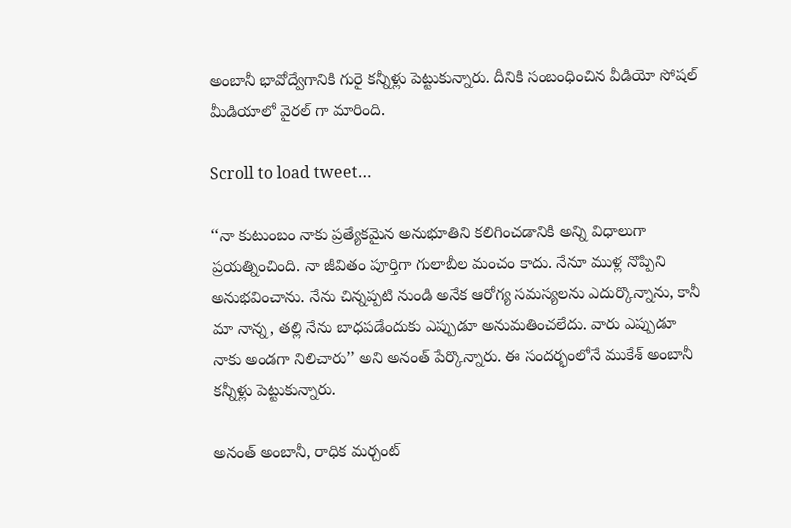అంబానీ భావోద్వేగానికి గురై కన్నీళ్లు పెట్టుకున్నారు. దీనికి సంబంధించిన వీడియో సోషల్ మీడియాలో వైరల్ గా మారింది.

Scroll to load tweet…

‘‘నా కుటుంబం నాకు ప్రత్యేకమైన అనుభూతిని కలిగించడానికి అన్ని విధాలుగా ప్రయత్నించింది. నా జీవితం పూర్తిగా గులాబీల మంచం కాదు. నేనూ ముళ్ల నొప్పిని అనుభవించాను. నేను చిన్నప్పటి నుండి అనేక ఆరోగ్య సమస్యలను ఎదుర్కొన్నాను, కానీ మా నాన్న, తల్లి నేను బాధపడేందుకు ఎప్పుడూ అనుమతించలేదు. వారు ఎప్పుడూ నాకు అండగా నిలిచారు’’ అని అనంత్ పేర్కొన్నారు. ఈ సందర్భంలోనే ముకేశ్ అంబానీ కన్నీళ్లు పెట్టుకున్నారు.

అనంత్ అంబానీ, రాధిక మర్చంట్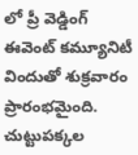లో ప్రీ వెడ్డింగ్ ఈవెంట్ కమ్యూనిటీ విందుతో శుక్రవారం ప్రారంభమైంది. చుట్టుపక్కల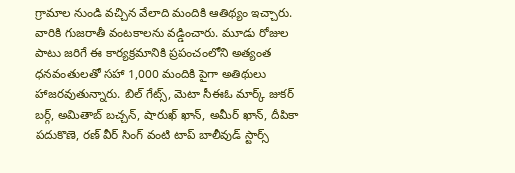గ్రామాల నుండి వచ్చిన వేలాది మందికి ఆతిథ్యం ఇచ్చారు. వారికి గుజరాతీ వంటకాలను వడ్డించారు. మూడు రోజుల పాటు జరిగే ఈ కార్యక్రమానికి ప్రపంచంలోని అత్యంత ధనవంతులతో సహా 1,000 మందికి పైగా అతిథులు హాజరవుతున్నారు. బిల్ గేట్స్, మెటా సీఈఓ మార్క్ జుకర్ బర్గ్, అమితాబ్ బచ్చన్, షారుఖ్ ఖాన్, అమీర్ ఖాన్, దీపికా పదుకొణె, రణ్ వీర్ సింగ్ వంటి టాప్ బాలీవుడ్ స్టార్స్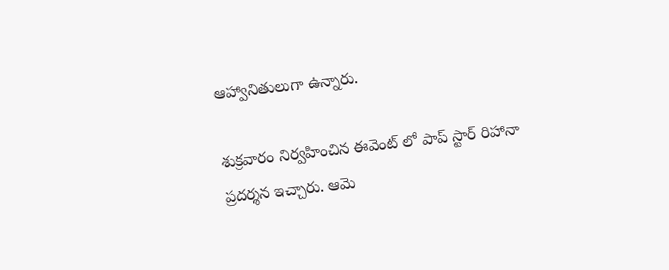ఆహ్వానితులుగా ఉన్నారు.

శుక్రవారం నిర్వహించిన ఈవెంట్ లో పాప్ స్టార్ రిహానా ప్రదర్శన ఇచ్చారు. ఆమె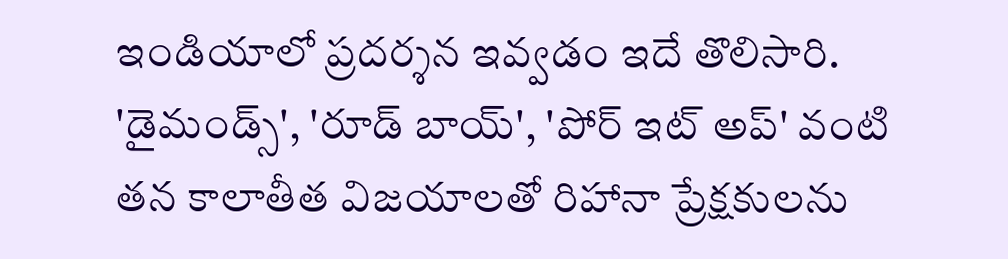ఇండియాలో ప్రదర్శన ఇవ్వడం ఇదే తొలిసారి. 'డైమండ్స్', 'రూడ్ బాయ్', 'పోర్ ఇట్ అప్' వంటి తన కాలాతీత విజయాలతో రిహానా ప్రేక్షకులను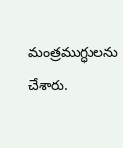మంత్రముగ్ధులను చేశారు.